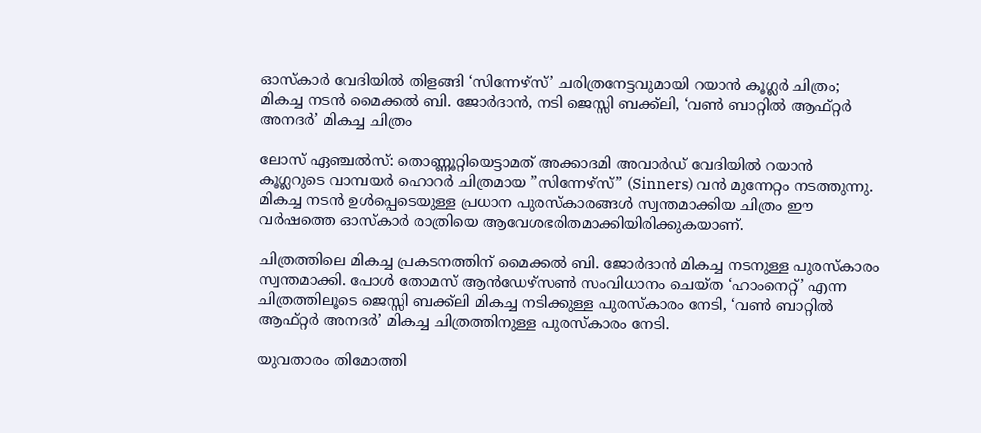ഓസ്കാർ വേദിയിൽ തിളങ്ങി ‘സിന്നേഴ്സ്’ ചരിത്രനേട്ടവുമായി റയാൻ കൂഗ്ലർ ചിത്രം; മികച്ച നടൻ മൈക്കൽ ബി. ജോർദാൻ, നടി ജെസ്സി ബക്ക്ലി, ‘വൺ ബാറ്റിൽ ആഫ്റ്റർ അനദർ’ മികച്ച ചിത്രം

ലോസ് ഏഞ്ചൽസ്: തൊണ്ണൂറ്റിയെട്ടാമത് അക്കാദമി അവാർഡ് വേദിയിൽ റയാൻ കൂഗ്ലറുടെ വാമ്പയർ ഹൊറർ ചിത്രമായ ”സിന്നേഴ്സ്” (Sinners) വൻ മുന്നേറ്റം നടത്തുന്നു. മികച്ച നടൻ ഉൾപ്പെടെയുള്ള പ്രധാന പുരസ്കാരങ്ങൾ സ്വന്തമാക്കിയ ചിത്രം ഈ വർഷത്തെ ഓസ്കാർ രാത്രിയെ ആവേശഭരിതമാക്കിയിരിക്കുകയാണ്.

ചിത്രത്തിലെ മികച്ച പ്രകടനത്തിന് മൈക്കൽ ബി. ജോർദാൻ മികച്ച നടനുള്ള പുരസ്കാരം സ്വന്തമാക്കി. പോൾ തോമസ് ആൻഡേഴ്സൺ സംവിധാനം ചെയ്ത ‘ഹാംനെറ്റ്’ എന്ന ചിത്രത്തിലൂടെ ജെസ്സി ബക്ക്‌ലി മികച്ച നടിക്കുള്ള പുരസ്‌കാരം നേടി, ‘വൺ ബാറ്റിൽ ആഫ്റ്റർ അനദർ’ മികച്ച ചിത്രത്തിനുള്ള പുരസ്‌കാരം നേടി.

യുവതാരം തിമോത്തി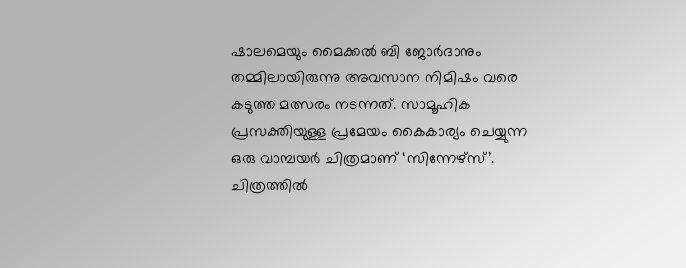ഷാലമെയും മൈക്കൽ ബി ജോർദാനും തമ്മിലായിരുന്നു അവസാന നിമിഷം വരെ കടുത്ത മത്സരം നടന്നത്. സാമൂഹിക പ്രസക്തിയുള്ള പ്രമേയം കൈകാര്യം ചെയ്യുന്ന ഒരു വാമ്പയർ ചിത്രമാണ് ‘സിന്നേഴ്സ്’. ചിത്രത്തിൽ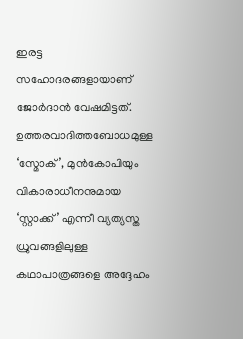ഇരട്ട സഹോദരങ്ങളായാണ് ജോർദാൻ വേഷമിട്ടത്. ഉത്തരവാദിത്തബോധമുള്ള ‘സ്മോക്’, മുൻകോപിയും വികാരാധീനനുമായ ‘സ്റ്റാക്ക്’ എന്നീ വ്യത്യസ്ത ധ്രുവങ്ങളിലുള്ള കഥാപാത്രങ്ങളെ അദ്ദേഹം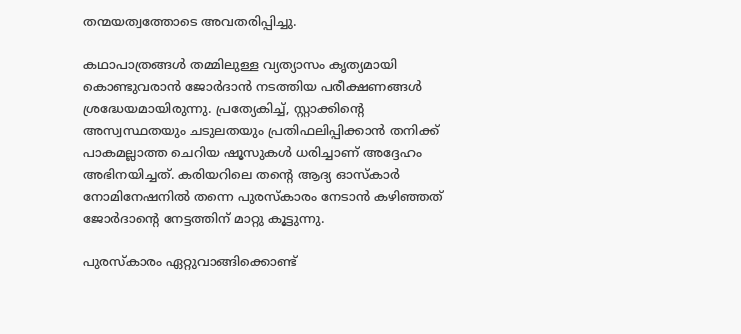തന്മയത്വത്തോടെ അവതരിപ്പിച്ചു.

കഥാപാത്രങ്ങൾ തമ്മിലുള്ള വ്യത്യാസം കൃത്യമായി കൊണ്ടുവരാൻ ജോർദാൻ നടത്തിയ പരീക്ഷണങ്ങൾ ശ്രദ്ധേയമായിരുന്നു. പ്രത്യേകിച്ച്, സ്റ്റാക്കിന്റെ അസ്വസ്ഥതയും ചടുലതയും പ്രതിഫലിപ്പിക്കാൻ തനിക്ക് പാകമല്ലാത്ത ചെറിയ ഷൂസുകൾ ധരിച്ചാണ് അദ്ദേഹം അഭിനയിച്ചത്. കരിയറിലെ തന്റെ ആദ്യ ഓസ്കാർ നോമിനേഷനിൽ തന്നെ പുരസ്കാരം നേടാൻ കഴിഞ്ഞത് ജോർദാന്റെ നേട്ടത്തിന് മാറ്റു കൂട്ടുന്നു.

പുരസ്കാരം ഏറ്റുവാങ്ങിക്കൊണ്ട്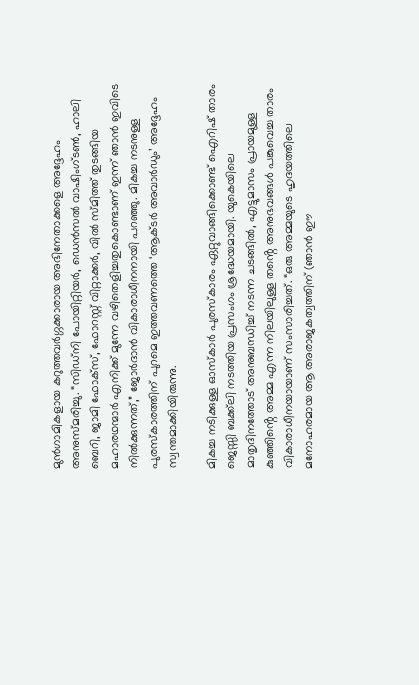മുൻഗാമികളായ കറുത്തവർഗ്ഗക്കാരായ അഭിനേതാക്കളെ അദ്ദേഹം അനുസ്മരിച്ചു. “സിഡ്നി പോയിറ്റിയർ, ഡെൻസൽ വാഷിംഗ്ടൺ, ഹാലി ബെറി, ജാമി ഫോക്സ്, ഫോറസ്റ്റ് വിറ്റാക്കർ, വിൽ സ്മിത്ത് തുടങ്ങിയ മഹാരഥന്മാർ എനിക്ക് മുന്നേ വഴിതെളിച്ചതുകൊണ്ടാണ് ഇന്ന് ഞാൻ ഇവിടെ നിൽക്കുന്നത്,” ജോർദാൻ വികാരാധീനനായി പറഞ്ഞു. മികച്ച നടനുള്ള പുരസ്കാരത്തിന് പുറമെ ഇത്തവണത്തെ ‘ആക്ടർ അവാർഡും’ അദ്ദേഹം സ്വന്തമാക്കിയിരുന്നു.

മികച്ച നടിക്കുള്ള ഓസ്കാർ പുരസ്കാരം ഏറ്റുവാങ്ങിക്കൊണ്ട് ഐറിഷ് താരം ജെസ്സി ബക്ക്‌ലി നടത്തിയ പ്രസംഗം ശ്രദ്ധേയമായി. യുകെയിലെ മാതൃദിനത്തോട് അനുബന്ധിച്ച് നടന്ന ചടങ്ങിൽ, എട്ടുമാസം പ്രായമുള്ള കുഞ്ഞിൻ്റെ അമ്മ എന്ന നിലയിലുള്ള തൻ്റെ അനുഭവങ്ങൾ പങ്കുവെച്ച താരം വികാരാധീനയായാണ് സംസാരിച്ചത്. “ഒരു അമ്മയുടെ ഹൃദയത്തിലെ മനോഹരമായ ആ അരാജകത്വത്തിന് (ഞാൻ ഈ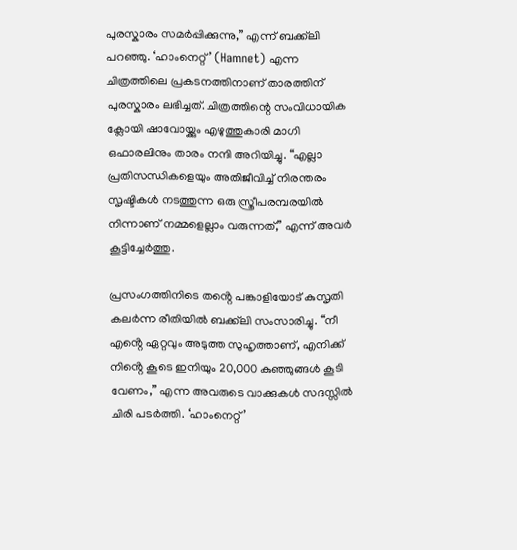പുരസ്കാരം സമർപ്പിക്കുന്നു,” എന്ന് ബക്ക്‌ലി പറഞ്ഞു. ‘ഹാംനെറ്റ്’ (Hamnet) എന്ന ചിത്രത്തിലെ പ്രകടനത്തിനാണ് താരത്തിന് പുരസ്കാരം ലഭിച്ചത്. ചിത്രത്തിന്റെ സംവിധായിക ക്ലോയി ഷാവോയ്ക്കും എഴുത്തുകാരി മാഗി ഒഫാരലിനും താരം നന്ദി അറിയിച്ചു. “എല്ലാ പ്രതിസന്ധികളെയും അതിജീവിച്ച് നിരന്തരം സൃഷ്ടികൾ നടത്തുന്ന ഒരു സ്ത്രീപരമ്പരയിൽ നിന്നാണ് നമ്മളെല്ലാം വരുന്നത്,” എന്ന് അവർ കൂട്ടിച്ചേർത്തു.

പ്രസംഗത്തിനിടെ തൻ്റെ പങ്കാളിയോട് കുസൃതി കലർന്ന രീതിയിൽ ബക്ക്‌ലി സംസാരിച്ചു. “നീ എൻ്റെ ഏറ്റവും അടുത്ത സുഹൃത്താണ്, എനിക്ക് നിൻ്റെ കൂടെ ഇനിയും 20,000 കുഞ്ഞുങ്ങൾ കൂടി വേണം,” എന്ന അവരുടെ വാക്കുകൾ സദസ്സിൽ ചിരി പടർത്തി. ‘ഹാംനെറ്റ്’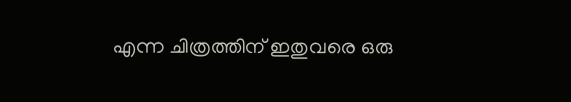എന്ന ചിത്രത്തിന് ഇതുവരെ ഒരു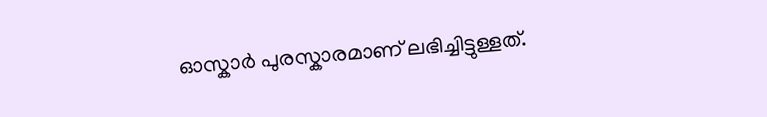ഓസ്കാർ പുരസ്കാരമാണ് ലഭിച്ചിട്ടുള്ളത്.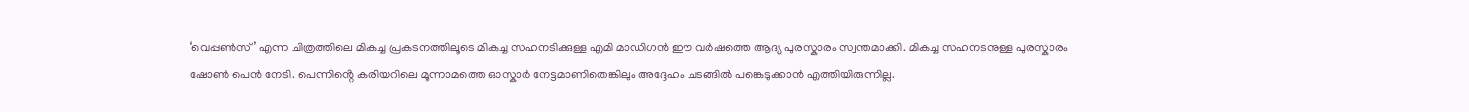‘വെപ്പൺസ്’ എന്ന ചിത്രത്തിലെ മികച്ച പ്രകടനത്തിലൂടെ മികച്ച സഹനടിക്കുള്ള എമി മാഡിഗൻ ഈ വർഷത്തെ ആദ്യ പുരസ്കാരം സ്വന്തമാക്കി. മികച്ച സഹനടനുള്ള പുരസ്കാരം ഷോൺ പെൻ നേടി. പെന്നിൻ്റെ കരിയറിലെ മൂന്നാമത്തെ ഓസ്കാർ നേട്ടമാണിതെങ്കിലും അദ്ദേഹം ചടങ്ങിൽ പങ്കെടുക്കാൻ എത്തിയിരുന്നില്ല.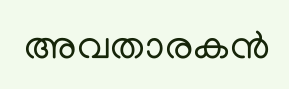അവതാരകൻ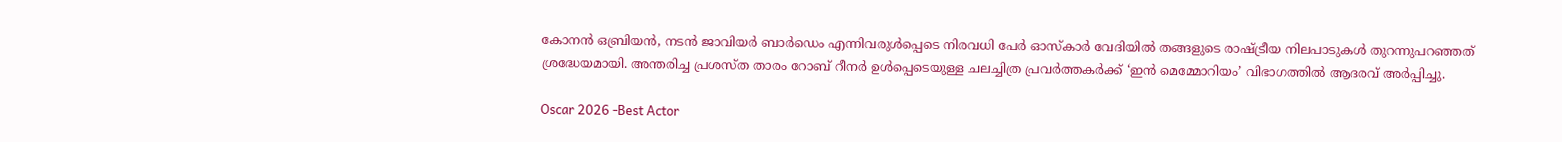കോനൻ ഒബ്രിയൻ, നടൻ ജാവിയർ ബാർഡെം എന്നിവരുൾപ്പെടെ നിരവധി പേർ ഓസ്കാർ വേദിയിൽ തങ്ങളുടെ രാഷ്ട്രീയ നിലപാടുകൾ തുറന്നുപറഞ്ഞത് ശ്രദ്ധേയമായി. അന്തരിച്ച പ്രശസ്ത താരം റോബ് റീനർ ഉൾപ്പെടെയുള്ള ചലച്ചിത്ര പ്രവർത്തകർക്ക് ‘ഇൻ മെമ്മോറിയം’ വിഭാഗത്തിൽ ആദരവ് അർപ്പിച്ചു.

Oscar 2026 -Best Actor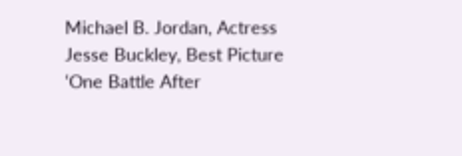Michael B. Jordan, Actress Jesse Buckley, Best Picture ‘One Battle After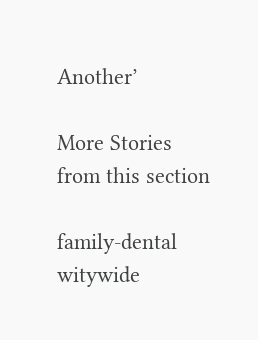Another’

More Stories from this section

family-dental
witywide